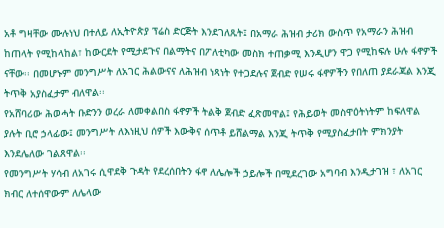አቶ ግዛቸው ሙሉነህ በተለይ ለኢትዮጵያ ፕሬስ ድርጅት እንደገለጹት፤ በአማራ ሕዝብ ታሪክ ውስጥ የአማራን ሕዝብ ከጠላት የሚከላከል፣ ከውርደት የሚታደጉና በልማትና በፖለቲካው መስክ ተጠቃሚ እንዲሆን ዋጋ የሚከፍሉ ሁሉ ፋኖዎች ናቸው፡፡ በመሆኑም መንግሥት ለአገር ሕልውናና ለሕዝብ ነጻነት የተጋደሉና ጀብድ የሠሩ ፋኖዎችን የበለጠ ያደራጃል እንጂ ትጥቅ አያስፈታም ብለዋል፡፡
የአሸባሪው ሕወሓት ቡድንን ወረራ ለመቀልበስ ፋኖዎች ትልቅ ጀብድ ፈጽመዋል፤ የሕይወት መስዋዕትነትም ከፍለዋል ያሉት ቢሮ ኃላፊው፤ መንግሥት ለእነዚህ ሰዎች እውቅና ሰጥቶ ይሸልማል እንጂ ትጥቅ የሚያስፈታበት ምክንያት እንደሌለው ገልጸዋል፡፡
የመንግሥት ሃሳብ ለአገሩ ሲዋደቅ ጉዳት የደረሰበትን ፋኖ ለሌሎች ኃይሎች በሚደረገው አግባብ እንዲታገዝ ፣ ለአገር ክብር ለተሰዋውም ለሌላው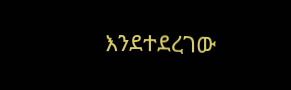እንደተደረገው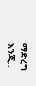ማድረግ እንጂ..